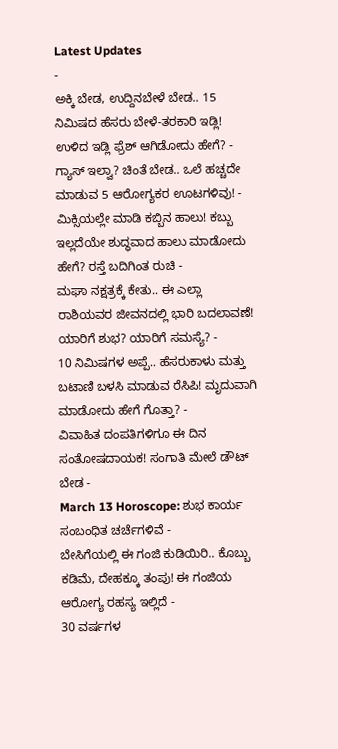Latest Updates
-
ಅಕ್ಕಿ ಬೇಡ, ಉದ್ದಿನಬೇಳೆ ಬೇಡ.. 15 ನಿಮಿಷದ ಹೆಸರು ಬೇಳೆ-ತರಕಾರಿ ಇಡ್ಲಿ! ಉಳಿದ ಇಡ್ಲಿ ಫ್ರೆಶ್ ಆಗಿಡೋದು ಹೇಗೆ? -
ಗ್ಯಾಸ್ ಇಲ್ವಾ? ಚಿಂತೆ ಬೇಡ.. ಒಲೆ ಹಚ್ಚದೇ ಮಾಡುವ 5 ಆರೋಗ್ಯಕರ ಊಟಗಳಿವು! -
ಮಿಕ್ಸಿಯಲ್ಲೇ ಮಾಡಿ ಕಬ್ಬಿನ ಹಾಲು! ಕಬ್ಬು ಇಲ್ಲದೆಯೇ ಶುದ್ಧವಾದ ಹಾಲು ಮಾಡೋದು ಹೇಗೆ? ರಸ್ತೆ ಬದಿಗಿಂತ ರುಚಿ -
ಮಘಾ ನಕ್ಷತ್ರಕ್ಕೆ ಕೇತು.. ಈ ಎಲ್ಲಾ ರಾಶಿಯವರ ಜೀವನದಲ್ಲಿ ಭಾರಿ ಬದಲಾವಣೆ! ಯಾರಿಗೆ ಶುಭ? ಯಾರಿಗೆ ಸಮಸ್ಯೆ? -
10 ನಿಮಿಷಗಳ ಅಪ್ಪೆ.. ಹೆಸರುಕಾಳು ಮತ್ತು ಬಟಾಣಿ ಬಳಸಿ ಮಾಡುವ ರೆಸಿಪಿ! ಮೃದುವಾಗಿ ಮಾಡೋದು ಹೇಗೆ ಗೊತ್ತಾ? -
ವಿವಾಹಿತ ದಂಪತಿಗಳಿಗೂ ಈ ದಿನ ಸಂತೋಷದಾಯಕ! ಸಂಗಾತಿ ಮೇಲೆ ಡೌಟ್ ಬೇಡ -
March 13 Horoscope: ಶುಭ ಕಾರ್ಯ ಸಂಬಂಧಿತ ಚರ್ಚೆಗಳಿವೆ -
ಬೇಸಿಗೆಯಲ್ಲಿ ಈ ಗಂಜಿ ಕುಡಿಯಿರಿ.. ಕೊಬ್ಬು ಕಡಿಮೆ, ದೇಹಕ್ಕೂ ತಂಪು! ಈ ಗಂಜಿಯ ಆರೋಗ್ಯ ರಹಸ್ಯ ಇಲ್ಲಿದೆ -
30 ವರ್ಷಗಳ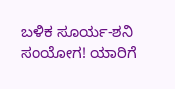ಬಳಿಕ ಸೂರ್ಯ-ಶನಿ ಸಂಯೋಗ! ಯಾರಿಗೆ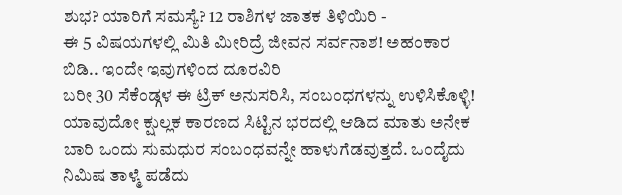ಶುಭ? ಯಾರಿಗೆ ಸಮಸ್ಯೆ? 12 ರಾಶಿಗಳ ಜಾತಕ ತಿಳಿಯಿರಿ -
ಈ 5 ವಿಷಯಗಳಲ್ಲಿ ಮಿತಿ ಮೀರಿದ್ರೆ ಜೀವನ ಸರ್ವನಾಶ! ಅಹಂಕಾರ ಬಿಡಿ.. ಇಂದೇ ಇವುಗಳಿಂದ ದೂರವಿರಿ
ಬರೀ 30 ಸೆಕೆಂಡ್ಗಳ ಈ ಟ್ರಿಕ್ ಅನುಸರಿಸಿ, ಸಂಬಂಧಗಳನ್ನು ಉಳಿಸಿಕೊಳ್ಳಿ!
ಯಾವುದೋ ಕ್ಷುಲ್ಲಕ ಕಾರಣದ ಸಿಟ್ಟಿನ ಭರದಲ್ಲಿ ಆಡಿದ ಮಾತು ಅನೇಕ ಬಾರಿ ಒಂದು ಸುಮಧುರ ಸಂಬಂಧವನ್ನೇ ಹಾಳುಗೆಡವುತ್ತದೆ. ಒಂದೈದು ನಿಮಿಷ ತಾಳ್ಮೆ ಪಡೆದು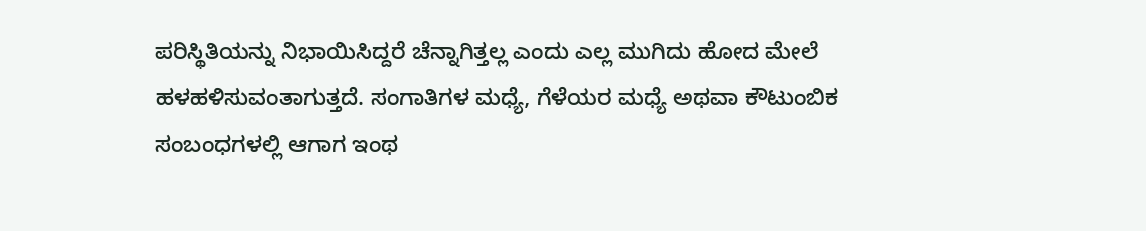ಪರಿಸ್ಥಿತಿಯನ್ನು ನಿಭಾಯಿಸಿದ್ದರೆ ಚೆನ್ನಾಗಿತ್ತಲ್ಲ ಎಂದು ಎಲ್ಲ ಮುಗಿದು ಹೋದ ಮೇಲೆ ಹಳಹಳಿಸುವಂತಾಗುತ್ತದೆ. ಸಂಗಾತಿಗಳ ಮಧ್ಯೆ, ಗೆಳೆಯರ ಮಧ್ಯೆ ಅಥವಾ ಕೌಟುಂಬಿಕ ಸಂಬಂಧಗಳಲ್ಲಿ ಆಗಾಗ ಇಂಥ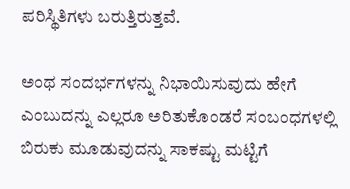ಪರಿಸ್ಥಿತಿಗಳು ಬರುತ್ತಿರುತ್ತವೆ.

ಅಂಥ ಸಂದರ್ಭಗಳನ್ನು ನಿಭಾಯಿಸುವುದು ಹೇಗೆ ಎಂಬುದನ್ನು ಎಲ್ಲರೂ ಅರಿತುಕೊಂಡರೆ ಸಂಬಂಧಗಳಲ್ಲಿ ಬಿರುಕು ಮೂಡುವುದನ್ನು ಸಾಕಷ್ಟು ಮಟ್ಟಿಗೆ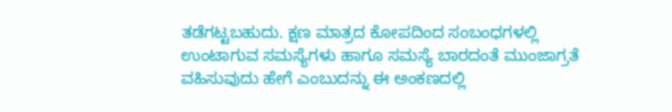ತಡೆಗಟ್ಟಬಹುದು. ಕ್ಷಣ ಮಾತ್ರದ ಕೋಪದಿಂದ ಸಂಬಂಧಗಳಲ್ಲಿ ಉಂಟಾಗುವ ಸಮಸ್ಯೆಗಳು ಹಾಗೂ ಸಮಸ್ಯೆ ಬಾರದಂತೆ ಮುಂಜಾಗ್ರತೆ ವಹಿಸುವುದು ಹೇಗೆ ಎಂಬುದನ್ನು ಈ ಅಂಕಣದಲ್ಲಿ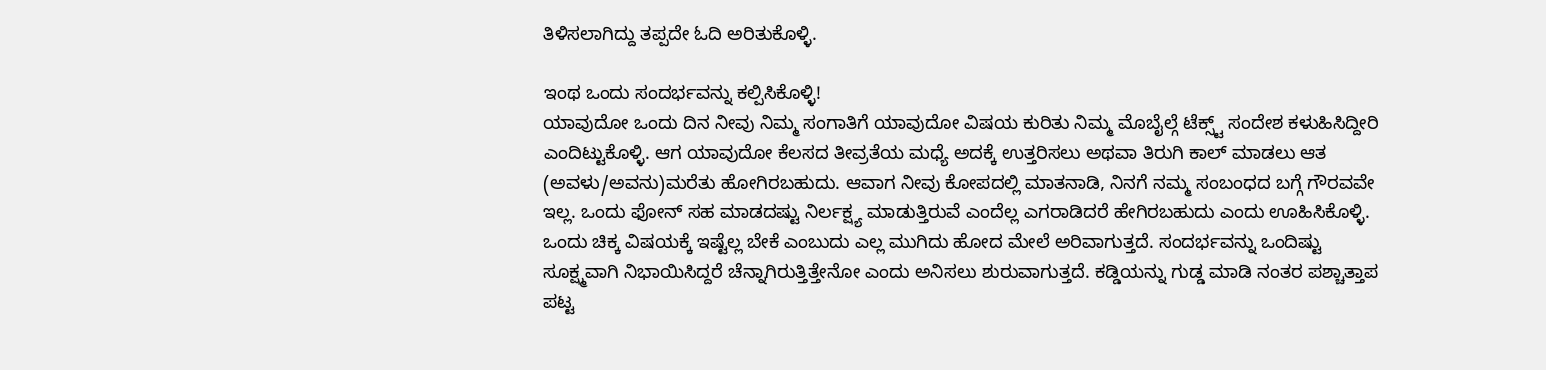ತಿಳಿಸಲಾಗಿದ್ದು ತಪ್ಪದೇ ಓದಿ ಅರಿತುಕೊಳ್ಳಿ.

ಇಂಥ ಒಂದು ಸಂದರ್ಭವನ್ನು ಕಲ್ಪಿಸಿಕೊಳ್ಳಿ!
ಯಾವುದೋ ಒಂದು ದಿನ ನೀವು ನಿಮ್ಮ ಸಂಗಾತಿಗೆ ಯಾವುದೋ ವಿಷಯ ಕುರಿತು ನಿಮ್ಮ ಮೊಬೈಲ್ಗೆ ಟೆಕ್ಸ್ಟ್ ಸಂದೇಶ ಕಳುಹಿಸಿದ್ದೀರಿ ಎಂದಿಟ್ಟುಕೊಳ್ಳಿ. ಆಗ ಯಾವುದೋ ಕೆಲಸದ ತೀವ್ರತೆಯ ಮಧ್ಯೆ ಅದಕ್ಕೆ ಉತ್ತರಿಸಲು ಅಥವಾ ತಿರುಗಿ ಕಾಲ್ ಮಾಡಲು ಆತ (ಅವಳು/ಅವನು)ಮರೆತು ಹೋಗಿರಬಹುದು. ಆವಾಗ ನೀವು ಕೋಪದಲ್ಲಿ ಮಾತನಾಡಿ, ನಿನಗೆ ನಮ್ಮ ಸಂಬಂಧದ ಬಗ್ಗೆ ಗೌರವವೇ ಇಲ್ಲ. ಒಂದು ಫೋನ್ ಸಹ ಮಾಡದಷ್ಟು ನಿರ್ಲಕ್ಷ್ಯ ಮಾಡುತ್ತಿರುವೆ ಎಂದೆಲ್ಲ ಎಗರಾಡಿದರೆ ಹೇಗಿರಬಹುದು ಎಂದು ಊಹಿಸಿಕೊಳ್ಳಿ. ಒಂದು ಚಿಕ್ಕ ವಿಷಯಕ್ಕೆ ಇಷ್ಟೆಲ್ಲ ಬೇಕೆ ಎಂಬುದು ಎಲ್ಲ ಮುಗಿದು ಹೋದ ಮೇಲೆ ಅರಿವಾಗುತ್ತದೆ. ಸಂದರ್ಭವನ್ನು ಒಂದಿಷ್ಟು ಸೂಕ್ಷ್ಮವಾಗಿ ನಿಭಾಯಿಸಿದ್ದರೆ ಚೆನ್ನಾಗಿರುತ್ತಿತ್ತೇನೋ ಎಂದು ಅನಿಸಲು ಶುರುವಾಗುತ್ತದೆ. ಕಡ್ಡಿಯನ್ನು ಗುಡ್ಡ ಮಾಡಿ ನಂತರ ಪಶ್ಚಾತ್ತಾಪ ಪಟ್ಟ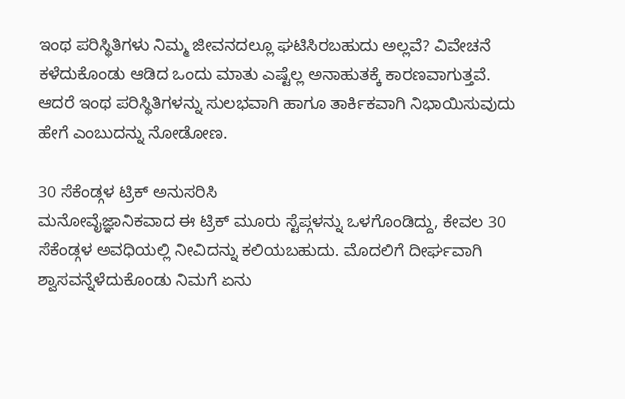ಇಂಥ ಪರಿಸ್ಥಿತಿಗಳು ನಿಮ್ಮ ಜೀವನದಲ್ಲೂ ಘಟಿಸಿರಬಹುದು ಅಲ್ಲವೆ? ವಿವೇಚನೆ ಕಳೆದುಕೊಂಡು ಆಡಿದ ಒಂದು ಮಾತು ಎಷ್ಟೆಲ್ಲ ಅನಾಹುತಕ್ಕೆ ಕಾರಣವಾಗುತ್ತವೆ. ಆದರೆ ಇಂಥ ಪರಿಸ್ಥಿತಿಗಳನ್ನು ಸುಲಭವಾಗಿ ಹಾಗೂ ತಾರ್ಕಿಕವಾಗಿ ನಿಭಾಯಿಸುವುದು ಹೇಗೆ ಎಂಬುದನ್ನು ನೋಡೋಣ.

30 ಸೆಕೆಂಡ್ಗಳ ಟ್ರಿಕ್ ಅನುಸರಿಸಿ
ಮನೋವೈಜ್ಞಾನಿಕವಾದ ಈ ಟ್ರಿಕ್ ಮೂರು ಸ್ಟೆಪ್ಗಳನ್ನು ಒಳಗೊಂಡಿದ್ದು, ಕೇವಲ 30 ಸೆಕೆಂಡ್ಗಳ ಅವಧಿಯಲ್ಲಿ ನೀವಿದನ್ನು ಕಲಿಯಬಹುದು. ಮೊದಲಿಗೆ ದೀರ್ಘವಾಗಿ ಶ್ವಾಸವನ್ನೆಳೆದುಕೊಂಡು ನಿಮಗೆ ಏನು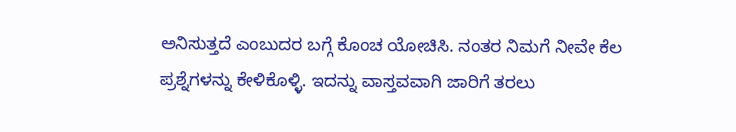ಅನಿಸುತ್ತದೆ ಎಂಬುದರ ಬಗ್ಗೆ ಕೊಂಚ ಯೋಚಿಸಿ. ನಂತರ ನಿಮಗೆ ನೀವೇ ಕೆಲ ಪ್ರಶ್ನೆಗಳನ್ನು ಕೇಳಿಕೊಳ್ಳಿ. ಇದನ್ನು ವಾಸ್ತವವಾಗಿ ಜಾರಿಗೆ ತರಲು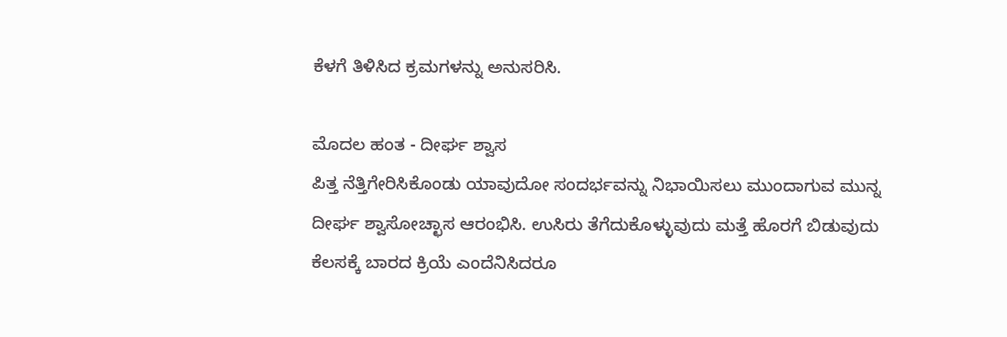ಕೆಳಗೆ ತಿಳಿಸಿದ ಕ್ರಮಗಳನ್ನು ಅನುಸರಿಸಿ.

ಮೊದಲ ಹಂತ - ದೀರ್ಘ ಶ್ವಾಸ
ಪಿತ್ತ ನೆತ್ತಿಗೇರಿಸಿಕೊಂಡು ಯಾವುದೋ ಸಂದರ್ಭವನ್ನು ನಿಭಾಯಿಸಲು ಮುಂದಾಗುವ ಮುನ್ನ ದೀರ್ಘ ಶ್ವಾಸೋಚ್ಛಾಸ ಆರಂಭಿಸಿ. ಉಸಿರು ತೆಗೆದುಕೊಳ್ಳುವುದು ಮತ್ತೆ ಹೊರಗೆ ಬಿಡುವುದು ಕೆಲಸಕ್ಕೆ ಬಾರದ ಕ್ರಿಯೆ ಎಂದೆನಿಸಿದರೂ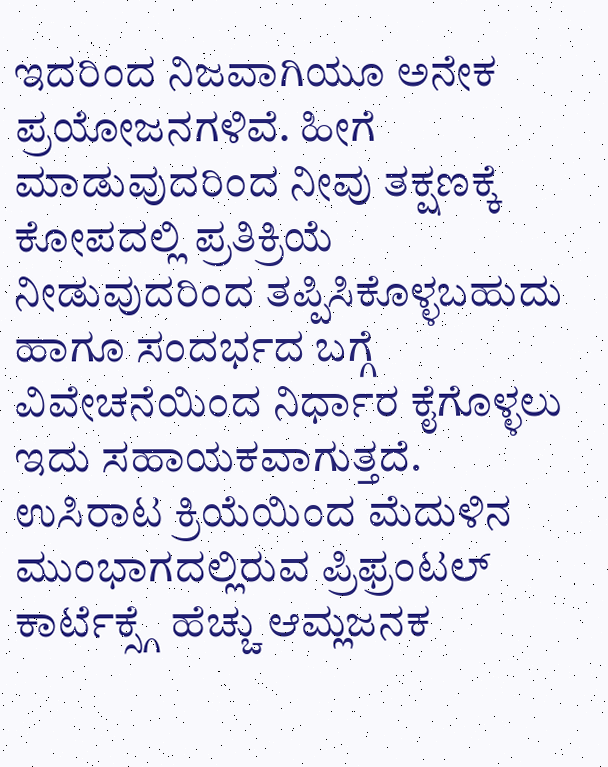ಇದರಿಂದ ನಿಜವಾಗಿಯೂ ಅನೇಕ ಪ್ರಯೋಜನಗಳಿವೆ. ಹೀಗೆ ಮಾಡುವುದರಿಂದ ನೀವು ತಕ್ಷಣಕ್ಕೆ ಕೋಪದಲ್ಲಿ ಪ್ರತಿಕ್ರಿಯೆ ನೀಡುವುದರಿಂದ ತಪ್ಪಿಸಿಕೊಳ್ಳಬಹುದು ಹಾಗೂ ಸಂದರ್ಭದ ಬಗ್ಗೆ ವಿವೇಚನೆಯಿಂದ ನಿರ್ಧಾರ ಕೈಗೊಳ್ಳಲು ಇದು ಸಹಾಯಕವಾಗುತ್ತದೆ. ಉಸಿರಾಟ ಕ್ರಿಯೆಯಿಂದ ಮೆದುಳಿನ ಮುಂಭಾಗದಲ್ಲಿರುವ ಪ್ರಿಫ್ರಂಟಲ್ ಕಾರ್ಟೆಕ್ಸ್ಗೆ ಹೆಚ್ಚು ಆಮ್ಲಜನಕ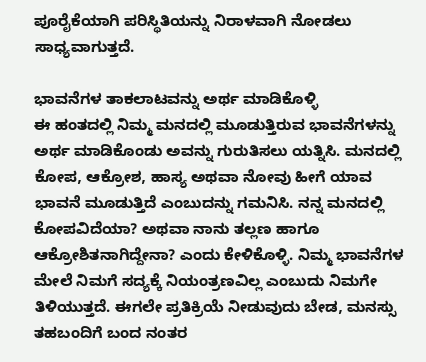ಪೂರೈಕೆಯಾಗಿ ಪರಿಸ್ಥಿತಿಯನ್ನು ನಿರಾಳವಾಗಿ ನೋಡಲು ಸಾಧ್ಯವಾಗುತ್ತದೆ.

ಭಾವನೆಗಳ ತಾಕಲಾಟವನ್ನು ಅರ್ಥ ಮಾಡಿಕೊಳ್ಳಿ
ಈ ಹಂತದಲ್ಲಿ ನಿಮ್ಮ ಮನದಲ್ಲಿ ಮೂಡುತ್ತಿರುವ ಭಾವನೆಗಳನ್ನು ಅರ್ಥ ಮಾಡಿಕೊಂಡು ಅವನ್ನು ಗುರುತಿಸಲು ಯತ್ನಿಸಿ. ಮನದಲ್ಲಿ ಕೋಪ, ಆಕ್ರೋಶ, ಹಾಸ್ಯ ಅಥವಾ ನೋವು ಹೀಗೆ ಯಾವ ಭಾವನೆ ಮೂಡುತ್ತಿದೆ ಎಂಬುದನ್ನು ಗಮನಿಸಿ. ನನ್ನ ಮನದಲ್ಲಿ ಕೋಪವಿದೆಯಾ? ಅಥವಾ ನಾನು ತಲ್ಲಣ ಹಾಗೂ ಆಕ್ರೋಶಿತನಾಗಿದ್ದೇನಾ? ಎಂದು ಕೇಳಿಕೊಳ್ಳಿ. ನಿಮ್ಮ ಭಾವನೆಗಳ ಮೇಲೆ ನಿಮಗೆ ಸದ್ಯಕ್ಕೆ ನಿಯಂತ್ರಣವಿಲ್ಲ ಎಂಬುದು ನಿಮಗೇ ತಿಳಿಯುತ್ತದೆ. ಈಗಲೇ ಪ್ರತಿಕ್ರಿಯೆ ನೀಡುವುದು ಬೇಡ, ಮನಸ್ಸು ತಹಬಂದಿಗೆ ಬಂದ ನಂತರ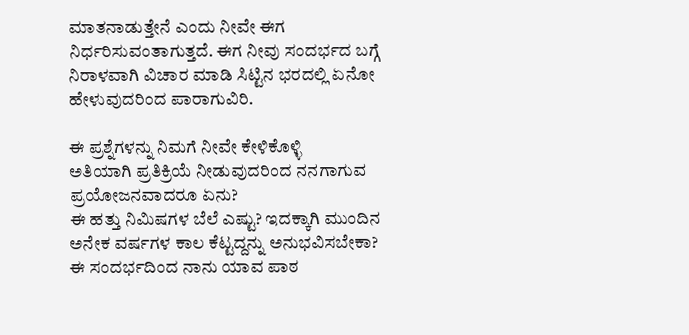ಮಾತನಾಡುತ್ತೇನೆ ಎಂದು ನೀವೇ ಈಗ ನಿರ್ಧರಿಸುವಂತಾಗುತ್ತದೆ. ಈಗ ನೀವು ಸಂದರ್ಭದ ಬಗ್ಗೆ ನಿರಾಳವಾಗಿ ವಿಚಾರ ಮಾಡಿ ಸಿಟ್ಟಿನ ಭರದಲ್ಲಿ ಏನೋ ಹೇಳುವುದರಿಂದ ಪಾರಾಗುವಿರಿ.

ಈ ಪ್ರಶ್ನೆಗಳನ್ನು ನಿಮಗೆ ನೀವೇ ಕೇಳಿಕೊಳ್ಳಿ
ಅತಿಯಾಗಿ ಪ್ರತಿಕ್ರಿಯೆ ನೀಡುವುದರಿಂದ ನನಗಾಗುವ ಪ್ರಯೋಜನವಾದರೂ ಏನು?
ಈ ಹತ್ತು ನಿಮಿಷಗಳ ಬೆಲೆ ಎಷ್ಟು? ಇದಕ್ಕಾಗಿ ಮುಂದಿನ ಅನೇಕ ವರ್ಷಗಳ ಕಾಲ ಕೆಟ್ಟದ್ದನ್ನು ಅನುಭವಿಸಬೇಕಾ?
ಈ ಸಂದರ್ಭದಿಂದ ನಾನು ಯಾವ ಪಾಠ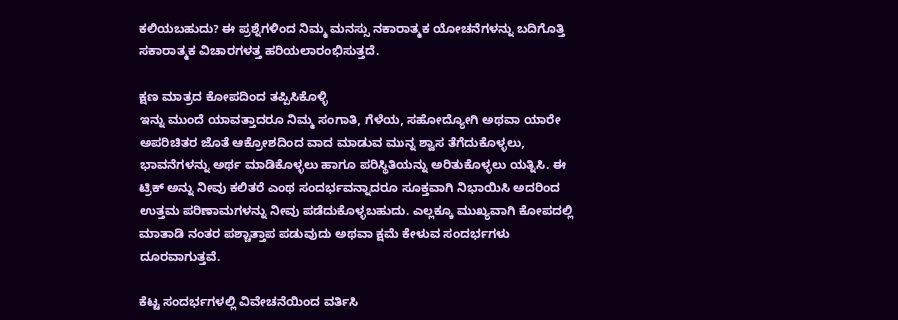ಕಲಿಯಬಹುದು? ಈ ಪ್ರಶ್ನೆಗಳಿಂದ ನಿಮ್ಮ ಮನಸ್ಸು ನಕಾರಾತ್ಮಕ ಯೋಚನೆಗಳನ್ನು ಬದಿಗೊತ್ತಿ ಸಕಾರಾತ್ಮಕ ವಿಚಾರಗಳತ್ತ ಹರಿಯಲಾರಂಭಿಸುತ್ತದೆ.

ಕ್ಷಣ ಮಾತ್ರದ ಕೋಪದಿಂದ ತಪ್ಪಿಸಿಕೊಳ್ಳಿ
ಇನ್ನು ಮುಂದೆ ಯಾವತ್ತಾದರೂ ನಿಮ್ಮ ಸಂಗಾತಿ, ಗೆಳೆಯ, ಸಹೋದ್ಯೋಗಿ ಅಥವಾ ಯಾರೇ ಅಪರಿಚಿತರ ಜೊತೆ ಆಕ್ರೋಶದಿಂದ ವಾದ ಮಾಡುವ ಮುನ್ನ ಶ್ವಾಸ ತೆಗೆದುಕೊಳ್ಳಲು, ಭಾವನೆಗಳನ್ನು ಅರ್ಥ ಮಾಡಿಕೊಳ್ಳಲು ಹಾಗೂ ಪರಿಸ್ಥಿತಿಯನ್ನು ಅರಿತುಕೊಳ್ಳಲು ಯತ್ನಿಸಿ. ಈ ಟ್ರಿಕ್ ಅನ್ನು ನೀವು ಕಲಿತರೆ ಎಂಥ ಸಂದರ್ಭವನ್ನಾದರೂ ಸೂಕ್ತವಾಗಿ ನಿಭಾಯಿಸಿ ಅದರಿಂದ ಉತ್ತಮ ಪರಿಣಾಮಗಳನ್ನು ನೀವು ಪಡೆದುಕೊಳ್ಳಬಹುದು. ಎಲ್ಲಕ್ಕೂ ಮುಖ್ಯವಾಗಿ ಕೋಪದಲ್ಲಿ ಮಾತಾಡಿ ನಂತರ ಪಶ್ಚಾತ್ತಾಪ ಪಡುವುದು ಅಥವಾ ಕ್ಷಮೆ ಕೇಳುವ ಸಂದರ್ಭಗಳು ದೂರವಾಗುತ್ತವೆ.

ಕೆಟ್ಟ ಸಂದರ್ಭಗಳಲ್ಲಿ ವಿವೇಚನೆಯಿಂದ ವರ್ತಿಸಿ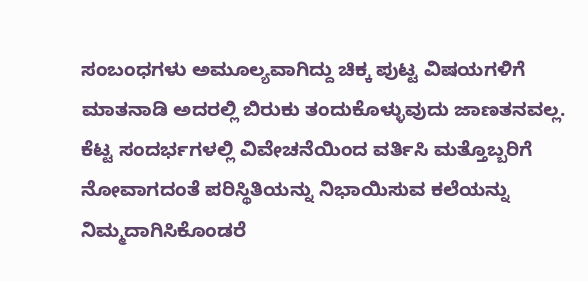ಸಂಬಂಧಗಳು ಅಮೂಲ್ಯವಾಗಿದ್ದು ಚಿಕ್ಕ ಪುಟ್ಟ ವಿಷಯಗಳಿಗೆ ಮಾತನಾಡಿ ಅದರಲ್ಲಿ ಬಿರುಕು ತಂದುಕೊಳ್ಳುವುದು ಜಾಣತನವಲ್ಲ. ಕೆಟ್ಟ ಸಂದರ್ಭಗಳಲ್ಲಿ ವಿವೇಚನೆಯಿಂದ ವರ್ತಿಸಿ ಮತ್ತೊಬ್ಬರಿಗೆ ನೋವಾಗದಂತೆ ಪರಿಸ್ಥಿತಿಯನ್ನು ನಿಭಾಯಿಸುವ ಕಲೆಯನ್ನು ನಿಮ್ಮದಾಗಿಸಿಕೊಂಡರೆ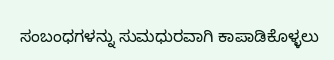ಸಂಬಂಧಗಳನ್ನು ಸುಮಧುರವಾಗಿ ಕಾಪಾಡಿಕೊಳ್ಳಲು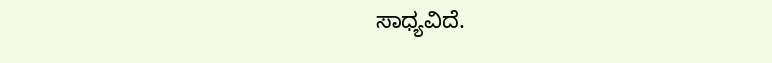ಸಾಧ್ಯವಿದೆ.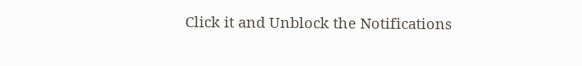Click it and Unblock the Notifications